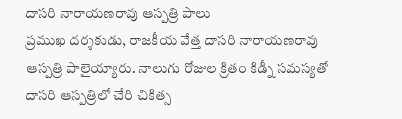దాసరి నారాయణరావు ఆస్పత్రి పాలు
ప్రముఖ దర్శకుడు, రాజకీయ వేత్త దాసరి నారాయణరావు ఆస్పత్రి పాలైయ్యారు. నాలుగు రోజుల క్రితం కిడ్నీ సమస్యతో దాసరి ఆస్పత్రిలో చేరి చికిత్స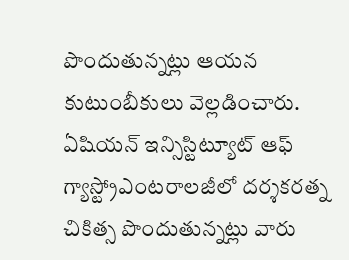పొందుతున్నట్లు ఆయన కుటుంబీకులు వెల్లడించారు. ఏషియన్ ఇన్సిస్టిట్యూట్ ఆఫ్ గ్యాస్ట్రోఎంటరాలజీలో దర్శకరత్న చికిత్స పొందుతున్నట్లు వారు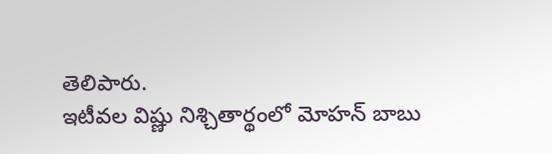తెలిపారు.
ఇటీవల విష్ణు నిశ్చితార్థంలో మోహన్ బాబు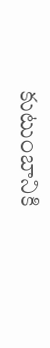కుటుంబానికి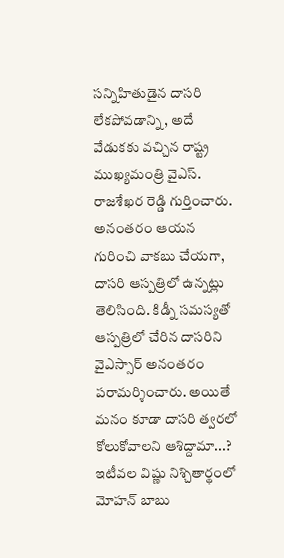సన్నిహితుడైన దాసరి లేకపోవడాన్ని, అదే వేడుకకు వచ్చిన రాష్ట్ర ముఖ్యమంత్రి వైఎస్. రాజశేఖర రెడ్డి గుర్తించారు.
అనంతరం ఆయన గురించి వాకబు చేయగా, దాసరి ఆస్పత్రిలో ఉన్నట్లు తెలిసింది. కిడ్నీ సమస్యతో ఆస్పత్రిలో చేరిన దాసరిని వైఎస్సార్ అనంతరం పరామర్శించారు. అయితే మనం కూడా దాసరి త్వరలో కోలుకోవాలని ఆశిద్దామా...?
ఇటీవల విష్ణు నిశ్చితార్థంలో మోహన్ బాబు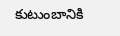కుటుంబానికి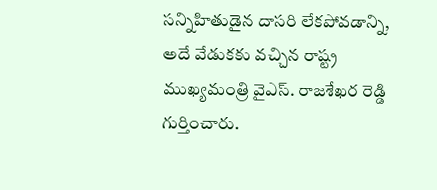సన్నిహితుడైన దాసరి లేకపోవడాన్ని, అదే వేడుకకు వచ్చిన రాష్ట్ర ముఖ్యమంత్రి వైఎస్. రాజశేఖర రెడ్డి గుర్తించారు.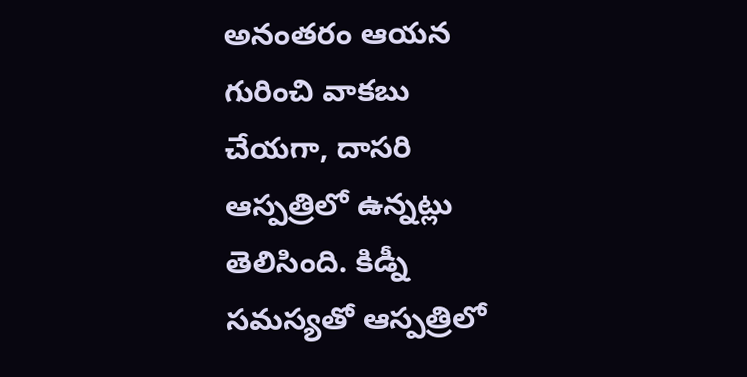అనంతరం ఆయన గురించి వాకబు చేయగా, దాసరి ఆస్పత్రిలో ఉన్నట్లు తెలిసింది. కిడ్నీ సమస్యతో ఆస్పత్రిలో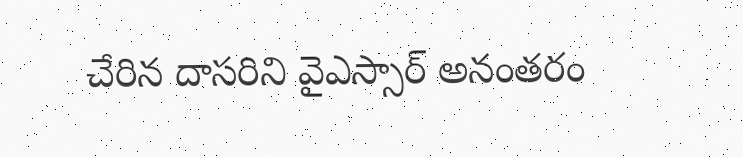చేరిన దాసరిని వైఎస్సార్ అనంతరం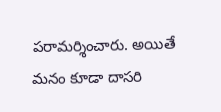పరామర్శించారు. అయితే మనం కూడా దాసరి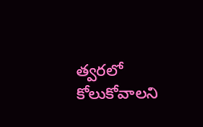త్వరలో కోలుకోవాలని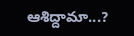ఆశిద్దామా...?